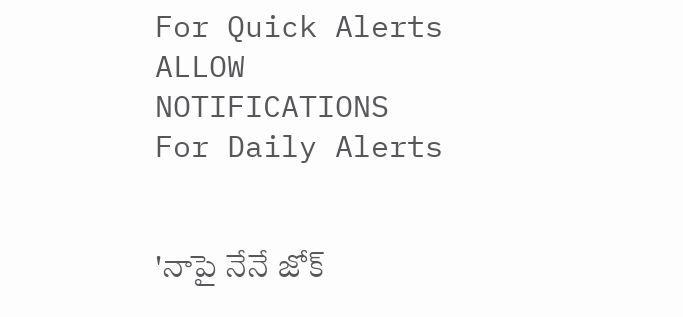For Quick Alerts
ALLOW NOTIFICATIONS
For Daily Alerts


'నాపై నేనే జోక్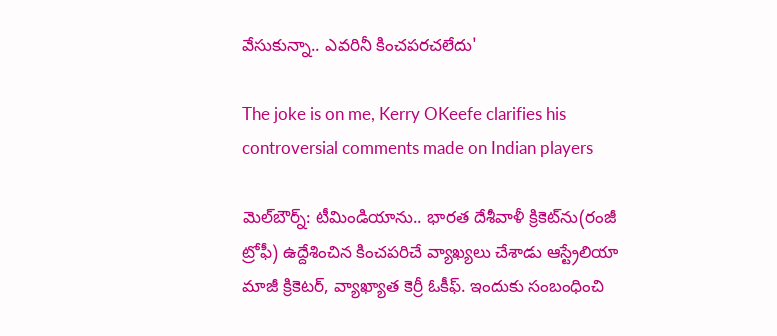వేసుకున్నా.. ఎవరినీ కించపరచలేదు'

The joke is on me, Kerry OKeefe clarifies his controversial comments made on Indian players

మెల్‌బౌర్న్‌: టీమిండియాను.. భారత దేశీవాళీ క్రికెట్‌ను(రంజీ ట్రోఫీ) ఉద్దేశించిన కించపరిచే వ్యాఖ్యలు చేశాడు ఆస్ట్రేలియా మాజీ క్రికెటర్‌, వ్యాఖ్యాత కెర్రీ ఓకీఫ్‌. ఇందుకు సంబంధించి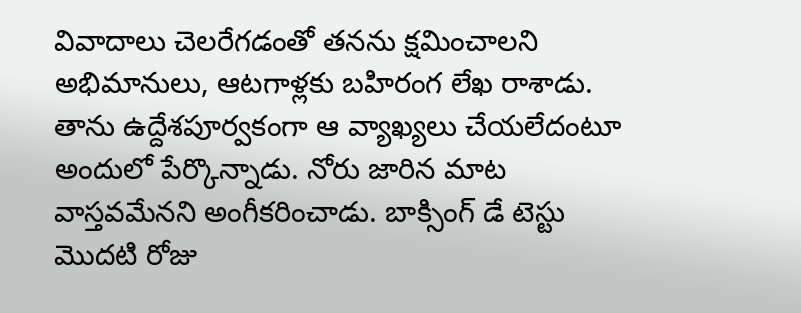వివాదాలు చెలరేగడంతో తనను క్షమించాలని అభిమానులు, ఆటగాళ్లకు బహిరంగ లేఖ రాశాడు. తాను ఉద్దేశపూర్వకంగా ఆ వ్యాఖ్యలు చేయలేదంటూ అందులో పేర్కొన్నాడు. నోరు జారిన మాట వాస్తవమేనని అంగీకరించాడు. బాక్సింగ్‌ డే టెస్టు మొదటి రోజు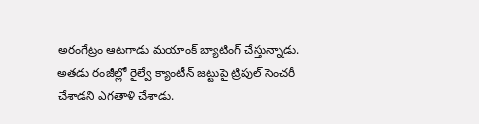అరంగేట్రం ఆటగాడు మయాంక్‌ బ్యాటింగ్‌ చేస్తున్నాడు. అతడు రంజీల్లో రైల్వే క్యాంటీన్‌ జట్టుపై ట్రిపుల్ సెంచరీ చేశాడని ఎగతాళి చేశాడు.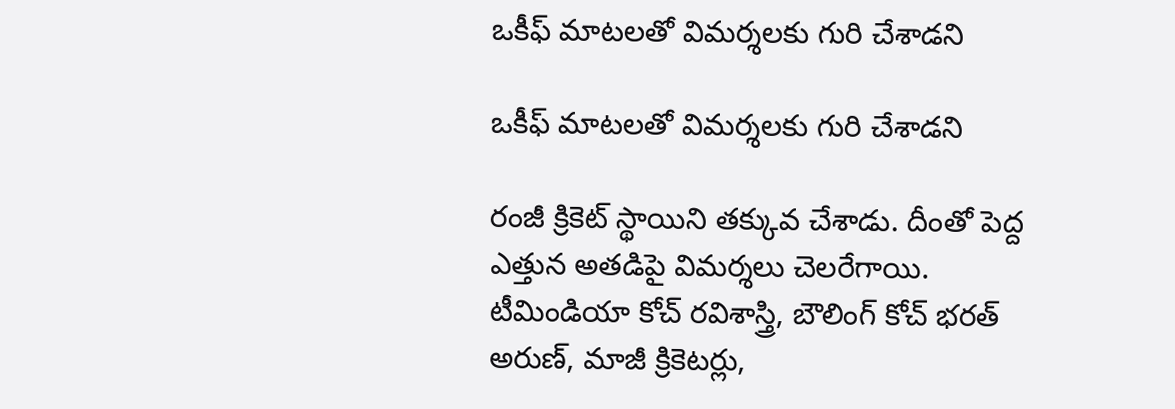ఒకీఫ్ మాటలతో విమర్శలకు గురి చేశాడని

ఒకీఫ్ మాటలతో విమర్శలకు గురి చేశాడని

రంజీ క్రికెట్‌ స్థాయిని తక్కువ చేశాడు. దీంతో పెద్ద ఎత్తున అతడిపై విమర్శలు చెలరేగాయి. టీమిండియా కోచ్‌ రవిశాస్త్రి, బౌలింగ్‌ కోచ్‌ భరత్‌ అరుణ్‌, మాజీ క్రికెటర్లు,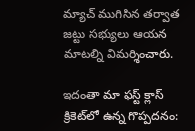మ్యాచ్‌ ముగిసిన తర్వాత జట్టు సభ్యులు ఆయన మాటల్ని విమర్శించారు.

ఇదంతా మా ఫస్ట్ క్లాస్ క్రికెట్‌లో ఉన్న గొప్పదనం: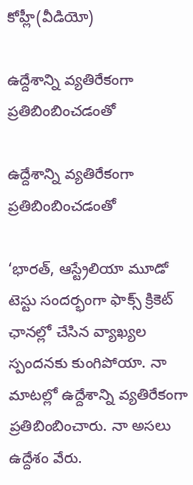కోహ్లీ(వీడియో)

ఉద్దేశాన్ని వ్యతిరేకంగా ప్రతిబింబించడంతో

ఉద్దేశాన్ని వ్యతిరేకంగా ప్రతిబింబించడంతో

‘భారత్‌, ఆస్ట్రేలియా మూడో టెస్టు సందర్భంగా ఫాక్స్‌ క్రికెట్‌ ఛానల్లో చేసిన వ్యాఖ్యల స్పందనకు కుంగిపోయా. నా మాటల్లో ఉద్దేశాన్ని వ్యతిరేకంగా ప్రతిబింబించారు. నా అసలు ఉద్దేశం వేరు.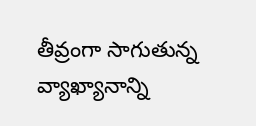తీవ్రంగా సాగుతున్న వ్యాఖ్యానాన్ని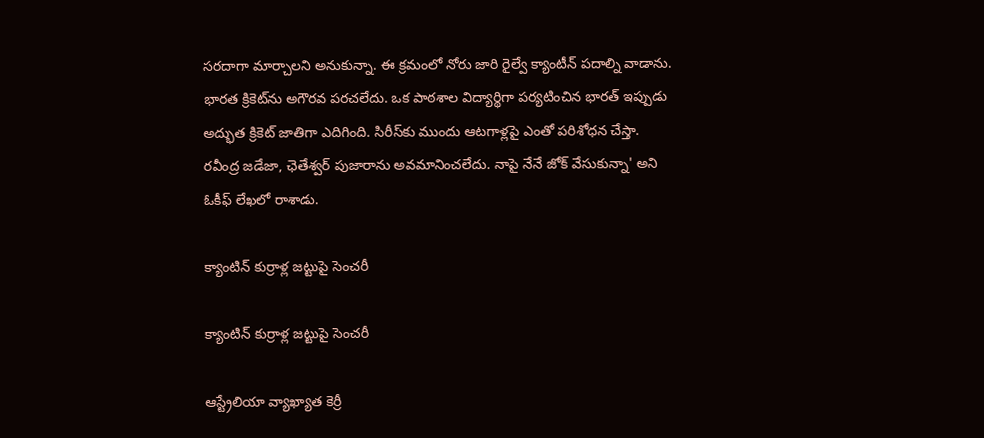సరదాగా మార్చాలని అనుకున్నా. ఈ క్రమంలో నోరు జారి రైల్వే క్యాంటీన్‌ పదాల్ని వాడాను. భారత క్రికెట్‌ను అగౌరవ పరచలేదు. ఒక పాఠశాల విద్యార్థిగా పర్యటించిన భారత్‌ ఇప్పుడు అద్భుత క్రికెట్‌ జాతిగా ఎదిగింది. సిరీస్‌కు ముందు ఆటగాళ్లపై ఎంతో పరిశోధన చేస్తా. రవీంద్ర జడేజా, ఛెతేశ్వర్‌ పుజారాను అవమానించలేదు. నాపై నేనే జోక్‌ వేసుకున్నా' అని ఓకీఫ్ లేఖలో రాశాడు.

క్యాంటిన్‌ కుర్రాళ్ల జట్టుపై సెంచరీ

క్యాంటిన్‌ కుర్రాళ్ల జట్టుపై సెంచరీ

ఆస్ట్రేలియా వ్యాఖ్యాత కెర్రీ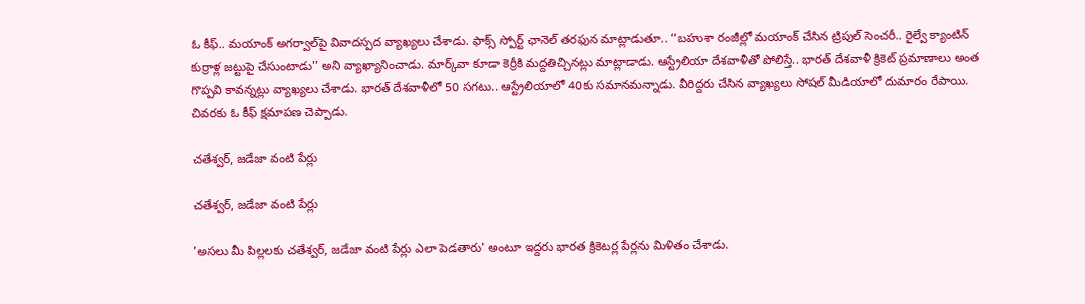ఓ కీఫ్‌.. మయాంక్‌ అగర్వాల్‌పై వివాదస్పద వ్యాఖ్యలు చేశాడు. ఫాక్స్‌ స్పోర్ట్‌ ఛానెల్‌ తరఫున మాట్లాడుతూ.. ‘‘బహుశా రంజీల్లో మయాంక్‌ చేసిన ట్రిపుల్‌ సెంచరీ.. రైల్వే క్యాంటిన్‌ కుర్రాళ్ల జట్టుపై చేసుంటాడు'' అని వ్యాఖ్యానించాడు. మార్క్‌వా కూడా కెర్రీకి మద్దతిచ్చినట్లు మాట్లాడాడు. ఆస్ట్రేలియా దేశవాళీతో పోలిస్తే.. భారత్‌ దేశవాళీ క్రికెట్‌ ప్రమాణాలు అంత గొప్పవి కావన్నట్లు వ్యాఖ్యలు చేశాడు. భారత్‌ దేశవాళీలో 50 సగటు.. ఆస్ట్రేలియాలో 40కు సమానమన్నాడు. వీరిద్దరు చేసిన వ్యాఖ్యలు సోషల్‌ మీడియాలో దుమారం రేపాయి. చివరకు ఓ కీఫ్‌ క్షమాపణ చెప్పాడు.

చతేశ్వర్‌, జడేజా వంటి పేర్లు

చతేశ్వర్‌, జడేజా వంటి పేర్లు

'అసలు మీ పిల్లలకు చతేశ్వర్‌, జడేజా వంటి పేర్లు ఎలా పెడతారు' అంటూ ఇద్దరు భారత క్రికెటర్ల పేర్లను మిళితం చేశాడు.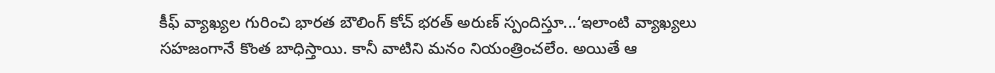కీఫ్‌ వ్యాఖ్యల గురించి భారత బౌలింగ్‌ కోచ్‌ భరత్‌ అరుణ్‌ స్పందిస్తూ...‘ఇలాంటి వ్యాఖ్యలు సహజంగానే కొంత బాధిస్తాయి. కానీ వాటిని మనం నియంత్రించలేం. అయితే ఆ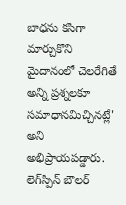బాధను కసిగా మార్చుకొని మైదానంలో చెలరేగితే అన్ని ప్రశ్నలకూ సమాధానమిచ్చినట్లే' అని అభిప్రాయపడ్డారు. లెగ్‌స్పిన్‌ బౌలర్‌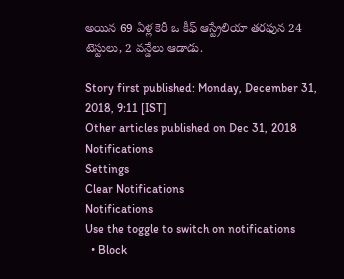అయిన 69 ఏళ్ల కెరీ ఒ కీఫ్‌ ఆస్ట్రేలియా తరఫున 24 టెస్టులు, 2 వన్డేలు ఆడాడు.

Story first published: Monday, December 31, 2018, 9:11 [IST]
Other articles published on Dec 31, 2018
Notifications
Settings
Clear Notifications
Notifications
Use the toggle to switch on notifications
  • Block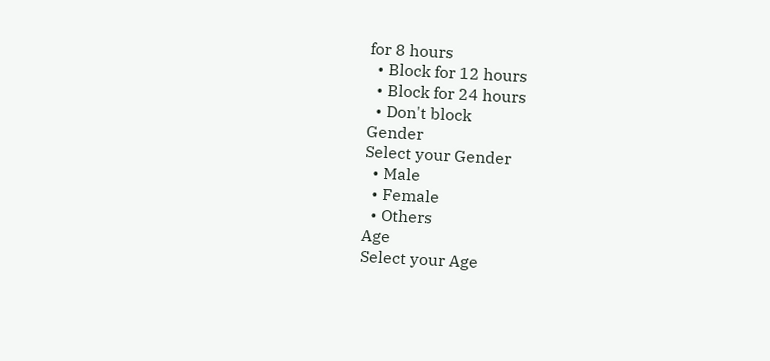for 8 hours
  • Block for 12 hours
  • Block for 24 hours
  • Don't block
Gender
Select your Gender
  • Male
  • Female
  • Others
Age
Select your Age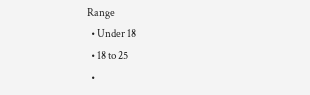Range
  • Under 18
  • 18 to 25
  •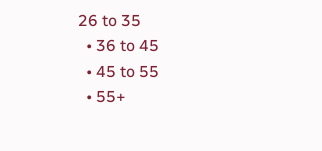26 to 35
  • 36 to 45
  • 45 to 55
  • 55+